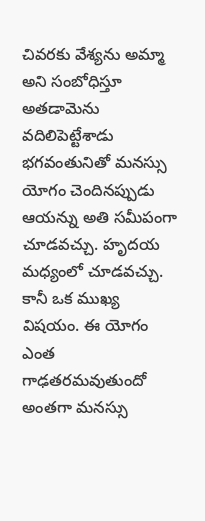చివరకు వేశ్యను అమ్మా అని సంబోధిస్తూ అతడామెను వదిలిపెట్టేశాడు
భగవంతునితో మనస్సు యోగం చెందినప్పుడు ఆయన్ను అతి సమీపంగా చూడవచ్చు. హృదయ మధ్యంలో చూడవచ్చు. కానీ ఒక ముఖ్య విషయం. ఈ యోగం ఎంత గాఢతరమవుతుందో అంతగా మనస్సు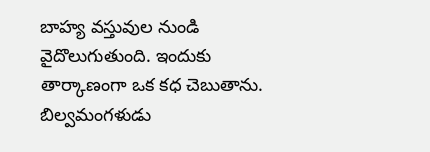బాహ్య వస్తువుల నుండి వైదొలుగుతుంది. ఇందుకు తార్కాణంగా ఒక కధ చెబుతాను. బిల్వమంగళుడు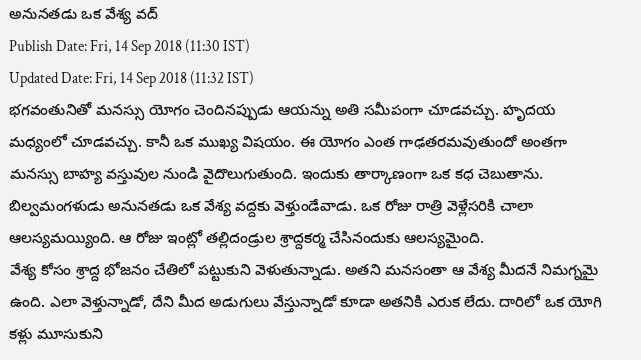అనునతడు ఒక వేశ్య వద్
Publish Date: Fri, 14 Sep 2018 (11:30 IST)
Updated Date: Fri, 14 Sep 2018 (11:32 IST)
భగవంతునితో మనస్సు యోగం చెందినప్పుడు ఆయన్ను అతి సమీపంగా చూడవచ్చు. హృదయ మధ్యంలో చూడవచ్చు. కానీ ఒక ముఖ్య విషయం. ఈ యోగం ఎంత గాఢతరమవుతుందో అంతగా మనస్సు బాహ్య వస్తువుల నుండి వైదొలుగుతుంది. ఇందుకు తార్కాణంగా ఒక కధ చెబుతాను. బిల్వమంగళుడు అనునతడు ఒక వేశ్య వద్దకు వెళ్తుండేవాడు. ఒక రోజు రాత్రి వెళ్లేసరికి చాలా ఆలస్యమయ్యింది. ఆ రోజు ఇంట్లో తల్లిదండ్రుల శ్రాద్దకర్మ చేసినందుకు ఆలస్యమైంది.
వేశ్య కోసం శ్రాద్ద భోజనం చేతిలో పట్టుకుని వెళుతున్నాడు. అతని మనసంతా ఆ వేశ్య మీదనే నిమగ్నమై ఉంది. ఎలా వెళ్తున్నాడో, దేని మీద అడుగులు వేస్తున్నాడో కూడా అతనికి ఎరుక లేదు. దారిలో ఒక యోగి కళ్లు మూసుకుని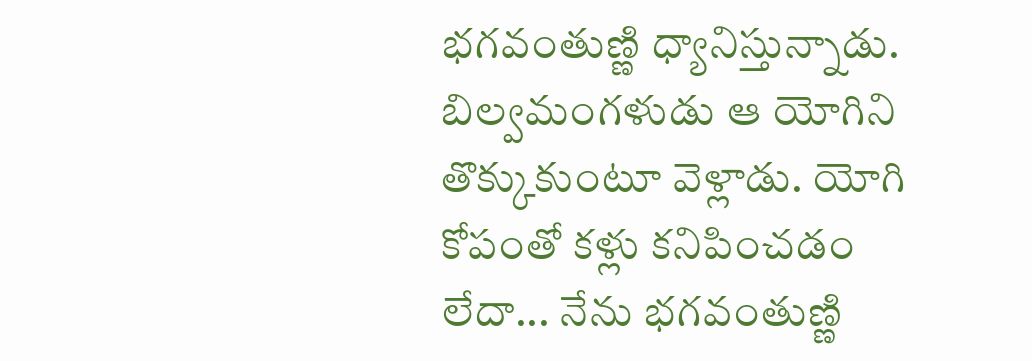భగవంతుణ్ణి ధ్యానిస్తున్నాడు. బిల్వమంగళుడు ఆ యోగిని తొక్కుకుంటూ వెళ్లాడు. యోగి కోపంతో కళ్లు కనిపించడం లేదా... నేను భగవంతుణ్ణి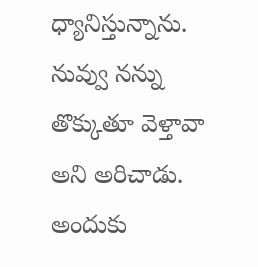ధ్యానిస్తున్నాను. నువ్వు నన్ను తొక్కుతూ వెళ్తావా అని అరిచాడు.
అందుకు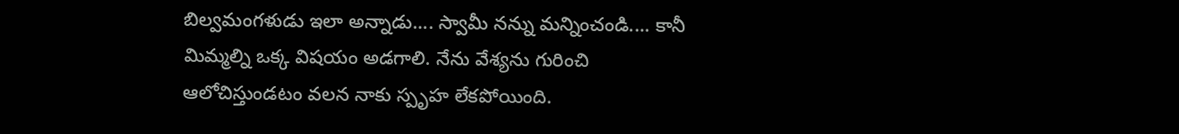బిల్వమంగళుడు ఇలా అన్నాడు.... స్వామీ నన్ను మన్నించండి.... కానీ మిమ్మల్ని ఒక్క విషయం అడగాలి. నేను వేశ్యను గురించి ఆలోచిస్తుండటం వలన నాకు స్పృహ లేకపోయింది.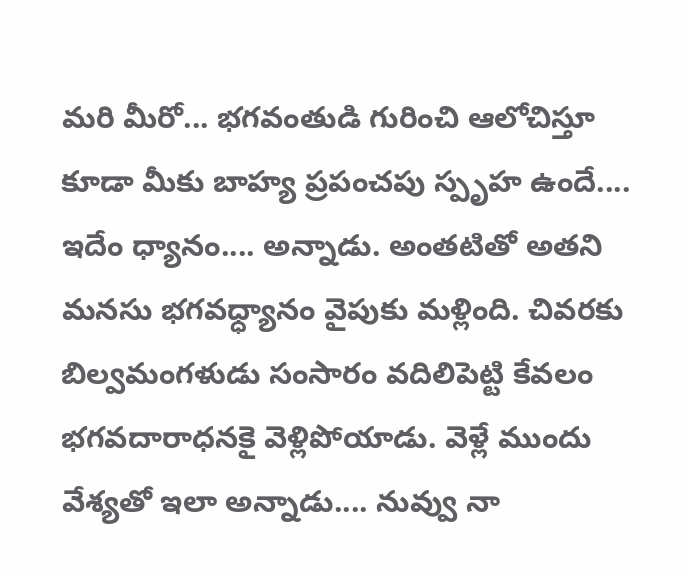మరి మీరో... భగవంతుడి గురించి ఆలోచిస్తూ కూడా మీకు బాహ్య ప్రపంచపు స్పృహ ఉందే.... ఇదేం ధ్యానం.... అన్నాడు. అంతటితో అతని మనసు భగవధ్ధ్యానం వైపుకు మళ్లింది. చివరకు బిల్వమంగళుడు సంసారం వదిలిపెట్టి కేవలం భగవదారాధనకై వెళ్లిపోయాడు. వెళ్లే ముందు వేశ్యతో ఇలా అన్నాడు.... నువ్వు నా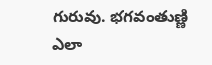గురువు. భగవంతుణ్ణి ఎలా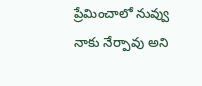ప్రేమించాలో నువ్వు నాకు నేర్పావు అని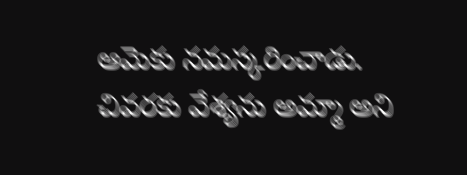ఆమెకు నమస్కరించాడు. చివరకు వేశ్యను అమ్మా అని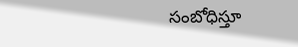సంబోధిస్తూ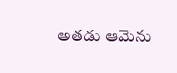అతడు ఆమెను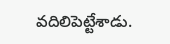వదిలిపెట్టేశాడు.